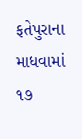ફતેપુરાના માધવામાં ૧૭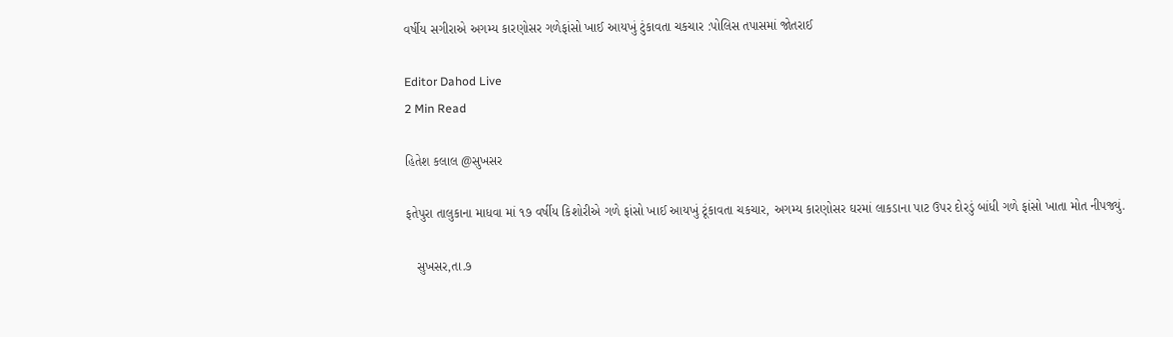વર્ષીય સગીરાએ અગમ્ય કારણોસર ગળેફાંસો ખાઈ આયખું ટુંકાવતા ચકચાર :પોલિસ તપાસમાં જોતરાઈ

Editor Dahod Live
2 Min Read

હિતેશ કલાલ @સુખસર

ફતેપુરા તાલુકાના માધવા માં ૧૭ વર્ષીય કિશોરીએ ગળે ફાંસો ખાઈ આયખું ટૂંકાવતા ચકચાર, અગમ્ય કારણોસર ઘરમાં લાકડાના પાટ ઉપર દોરડું બાંધી ગળે ફાંસો ખાતા મોત નીપજ્યું.

   સુખસર,તા.૭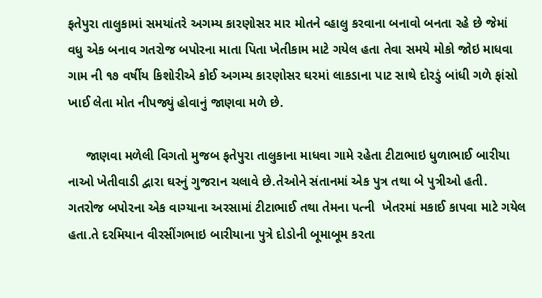ફતેપુરા તાલુકામાં સમયાંતરે અગમ્ય કારણોસર માર મોતને વ્હાલુ કરવાના બનાવો બનતા રહે છે જેમાં વધુ એક બનાવ ગતરોજ બપોરના માતા પિતા ખેતીકામ માટે ગયેલ હતા તેવા સમયે મોકો જોઇ માધવા ગામ ની ૧૭ વર્ષીય કિશોરીએ કોઈ અગમ્ય કારણોસર ઘરમાં લાકડાના પાટ સાથે દોરડું બાંધી ગળે ફાંસો ખાઈ લેતા મોત નીપજ્યું હોવાનું જાણવા મળે છે.

     જાણવા મળેલી વિગતો મુજબ ફતેપુરા તાલુકાના માધવા ગામે રહેતા ટીટાભાઇ ધુળાભાઈ બારીયા નાઓ ખેતીવાડી દ્વારા ઘરનું ગુજરાન ચલાવે છે.તેઓને સંતાનમાં એક પુત્ર તથા બે પુત્રીઓ હતી. ગતરોજ બપોરના એક વાગ્યાના અરસામાં ટીટાભાઈ તથા તેમના પત્ની  ખેતરમાં મકાઈ કાપવા માટે ગયેલ હતા.તે દરમિયાન વીરસીંગભાઇ બારીયાના પુત્રે દોડોની બૂમાબૂમ કરતા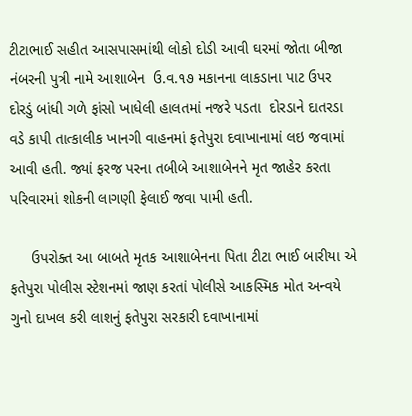ટીટાભાઈ સહીત આસપાસમાંથી લોકો દોડી આવી ઘરમાં જોતા બીજા નંબરની પુત્રી નામે આશાબેન  ઉ.વ.૧૭ મકાનના લાકડાના પાટ ઉપર દોરડું બાંધી ગળે ફાંસો ખાધેલી હાલતમાં નજરે પડતા  દોરડાને દાતરડા વડે કાપી તાત્કાલીક ખાનગી વાહનમાં ફતેપુરા દવાખાનામાં લઇ જવામાં આવી હતી. જ્યાં ફરજ પરના તબીબે આશાબેનને મૃત જાહેર કરતા પરિવારમાં શોકની લાગણી ફેલાઈ જવા પામી હતી.

     ઉપરોક્ત આ બાબતે મૃતક આશાબેનના પિતા ટીટા ભાઈ બારીયા એ ફતેપુરા પોલીસ સ્ટેશનમાં જાણ કરતાં પોલીસે આકસ્મિક મોત અન્વયે ગુનો દાખલ કરી લાશનું ફતેપુરા સરકારી દવાખાનામાં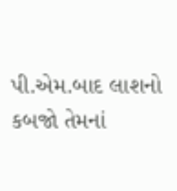પી.એમ.બાદ લાશનો કબજો તેમનાં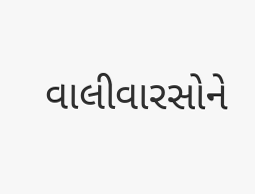વાલીવારસોને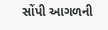સોંપી આગળની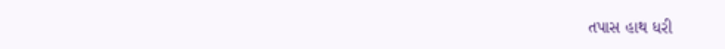તપાસ હાથ ધરી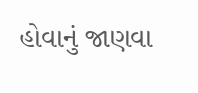હોવાનું જાણવા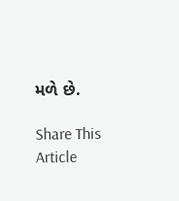મળે છે.

Share This Article